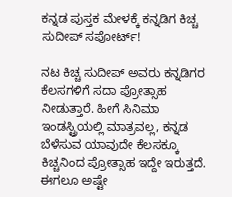ಕನ್ನಡ ಪುಸ್ತಕ ಮೇಳಕ್ಕೆ ಕನ್ನಡಿಗ ಕಿಚ್ಚ ಸುದೀಪ್ ಸಪೋರ್ಟ್!

ನಟ ಕಿಚ್ಚ ಸುದೀಪ್ ಅವರು ಕನ್ನಡಿಗರ ಕೆಲಸಗಳಿಗೆ ಸದಾ ಪ್ರೋತ್ಸಾಹ ನೀಡುತ್ತಾರೆ. ಹೀಗೆ ಸಿನಿಮಾ ಇಂಡಸ್ಟ್ರಿಯಲ್ಲಿ ಮಾತ್ರವಲ್ಲ, ಕನ್ನಡ ಬೆಳೆಸುವ ಯಾವುದೇ ಕೆಲಸಕ್ಕೂ ಕಿಚ್ಚನಿಂದ ಪ್ರೋತ್ಸಾಹ ಇದ್ದೇ ಇರುತ್ತದೆ. ಈಗಲೂ ಅಷ್ಟೇ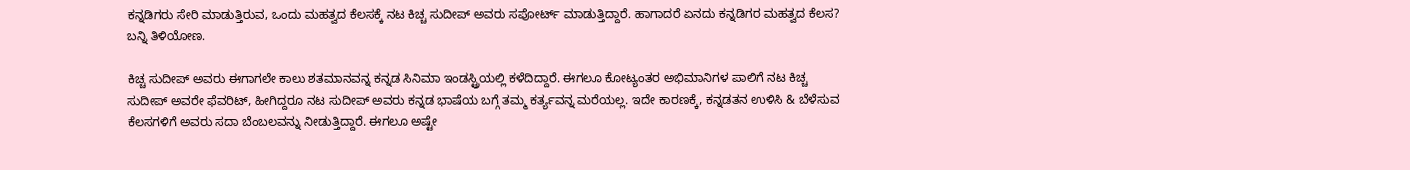ಕನ್ನಡಿಗರು ಸೇರಿ ಮಾಡುತ್ತಿರುವ, ಒಂದು ಮಹತ್ವದ ಕೆಲಸಕ್ಕೆ ನಟ ಕಿಚ್ಚ ಸುದೀಪ್ ಅವರು ಸಪೋರ್ಟ್ ಮಾಡುತ್ತಿದ್ದಾರೆ. ಹಾಗಾದರೆ ಏನದು ಕನ್ನಡಿಗರ ಮಹತ್ವದ ಕೆಲಸ? ಬನ್ನಿ ತಿಳಿಯೋಣ.

ಕಿಚ್ಚ ಸುದೀಪ್ ಅವರು ಈಗಾಗಲೇ ಕಾಲು ಶತಮಾನವನ್ನ ಕನ್ನಡ ಸಿನಿಮಾ ಇಂಡಸ್ಟ್ರಿಯಲ್ಲಿ ಕಳೆದಿದ್ದಾರೆ. ಈಗಲೂ ಕೋಟ್ಯಂತರ ಅಭಿಮಾನಿಗಳ ಪಾಲಿಗೆ ನಟ ಕಿಚ್ಚ ಸುದೀಪ್ ಅವರೇ ಫೆವರಿಟ್, ಹೀಗಿದ್ದರೂ ನಟ ಸುದೀಪ್ ಅವರು ಕನ್ನಡ ಭಾಷೆಯ ಬಗ್ಗೆ ತಮ್ಮ ಕರ್ತ್ಯವನ್ನ ಮರೆಯಲ್ಲ. ಇದೇ ಕಾರಣಕ್ಕೆ, ಕನ್ನಡತನ ಉಳಿಸಿ & ಬೆಳೆಸುವ ಕೆಲಸಗಳಿಗೆ ಅವರು ಸದಾ ಬೆಂಬಲವನ್ನು ನೀಡುತ್ತಿದ್ದಾರೆ. ಈಗಲೂ ಅಷ್ಟೇ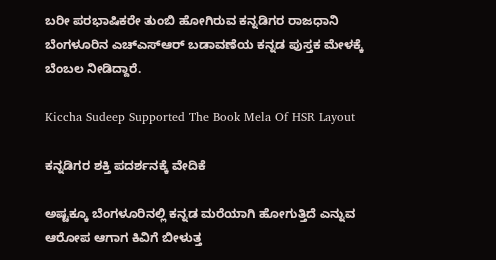ಬರೀ ಪರಭಾಷಿಕರೇ ತುಂಬಿ ಹೋಗಿರುವ ಕನ್ನಡಿಗರ ರಾಜಧಾನಿ ಬೆಂಗಳೂರಿನ ಎಚ್‌ಎಸ್‌ಆರ್ ಬಡಾವಣೆಯ ಕನ್ನಡ ಪುಸ್ತಕ ಮೇಳಕ್ಕೆ ಬೆಂಬಲ ನೀಡಿದ್ದಾರೆ.

Kiccha Sudeep Supported The Book Mela Of HSR Layout

ಕನ್ನಡಿಗರ ಶಕ್ತಿ ಪದರ್ಶನಕ್ಕೆ ವೇದಿಕೆ

ಅಷ್ಟಕ್ಕೂ ಬೆಂಗಳೂರಿನಲ್ಲಿ ಕನ್ನಡ ಮರೆಯಾಗಿ ಹೋಗುತ್ತಿದೆ ಎನ್ನುವ ಆರೋಪ ಆಗಾಗ ಕಿವಿಗೆ ಬೀಳುತ್ತ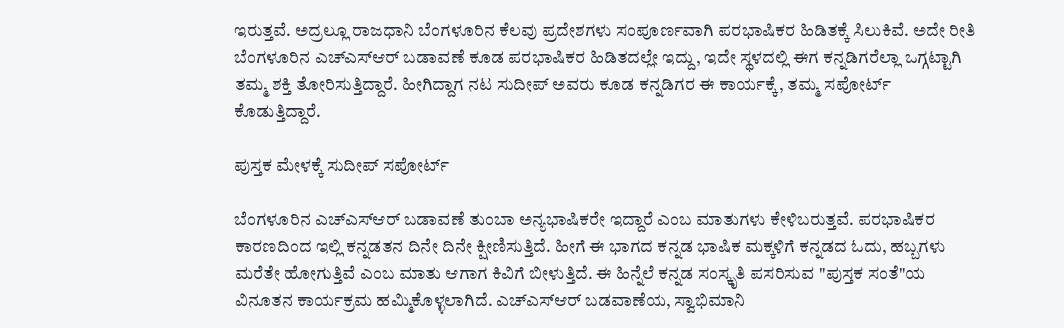ಇರುತ್ತವೆ. ಅದ್ರಲ್ಲೂ ರಾಜಧಾನಿ ಬೆಂಗಳೂರಿನ ಕೆಲವು ಪ್ರದೇಶಗಳು ಸಂಪೂರ್ಣವಾಗಿ ಪರಭಾಷಿಕರ ಹಿಡಿತಕ್ಕೆ ಸಿಲುಕಿವೆ. ಅದೇ ರೀತಿ ಬೆಂಗಳೂರಿನ ಎಚ್‌ಎಸ್‌ಆರ್ ಬಡಾವಣೆ ಕೂಡ ಪರಭಾಷಿಕರ ಹಿಡಿತದಲ್ಲೇ ಇದ್ದು, ಇದೇ ಸ್ಥಳದಲ್ಲಿ ಈಗ ಕನ್ನಡಿಗರೆಲ್ಲಾ ಒಗ್ಗಟ್ಟಾಗಿ ತಮ್ಮ ಶಕ್ತಿ ತೋರಿಸುತ್ತಿದ್ದಾರೆ. ಹೀಗಿದ್ದಾಗ ನಟ ಸುದೀಪ್ ಅವರು ಕೂಡ ಕನ್ನಡಿಗರ ಈ ಕಾರ್ಯಕ್ಕೆ, ತಮ್ಮ ಸಪೋರ್ಟ್ ಕೊಡುತ್ತಿದ್ದಾರೆ.

ಪುಸ್ತಕ ಮೇಳಕ್ಕೆ ಸುದೀಪ್ ಸಪೋರ್ಟ್

ಬೆಂಗಳೂರಿನ ಎಚ್‌ಎಸ್‌ಆರ್ ಬಡಾವಣೆ ತುಂಬಾ ಅನ್ಯಭಾಷಿಕರೇ ಇದ್ದಾರೆ ಎಂಬ ಮಾತುಗಳು ಕೇಳಿಬರುತ್ತವೆ. ಪರಭಾಷಿಕರ ಕಾರಣದಿಂದ ಇಲ್ಲಿ ಕನ್ನಡತನ ದಿನೇ ದಿನೇ ಕ್ಷೀಣಿಸುತ್ತಿದೆ. ಹೀಗೆ ಈ ಭಾಗದ ಕನ್ನಡ ಭಾಷಿಕ ಮಕ್ಕಳಿಗೆ ಕನ್ನಡದ ಓದು, ಹಬ್ಬಗಳು ಮರೆತೇ ಹೋಗುತ್ತಿವೆ ಎಂಬ ಮಾತು ಆಗಾಗ ಕಿವಿಗೆ ಬೀಳುತ್ತಿದೆ. ಈ ಹಿನ್ನೆಲೆ ಕನ್ನಡ ಸಂಸ್ಕೃತಿ ಪಸರಿಸುವ "ಪುಸ್ತಕ ಸಂತೆ"ಯ ವಿನೂತನ ಕಾರ್ಯಕ್ರಮ ಹಮ್ಮಿಕೊಳ್ಳಲಾಗಿದೆ. ಎಚ್‌ಎಸ್ಆರ್ ಬಡವಾಣೆಯ, ಸ್ವಾಭಿಮಾನಿ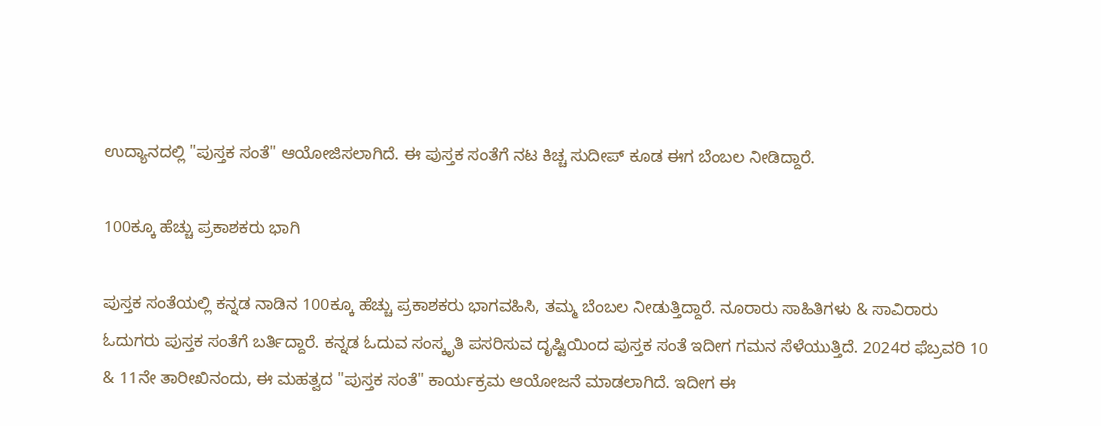ಉದ್ಯಾನದಲ್ಲಿ "ಪುಸ್ತಕ ಸಂತೆ" ಆಯೋಜಿಸಲಾಗಿದೆ. ಈ ಪುಸ್ತಕ ಸಂತೆಗೆ ನಟ ಕಿಚ್ಚ ಸುದೀಪ್ ಕೂಡ ಈಗ ಬೆಂಬಲ ನೀಡಿದ್ದಾರೆ.

100ಕ್ಕೂ ಹೆಚ್ಚು ಪ್ರಕಾಶಕರು ಭಾಗಿ

ಪುಸ್ತಕ ಸಂತೆಯಲ್ಲಿ ಕನ್ನಡ ನಾಡಿನ 100ಕ್ಕೂ ಹೆಚ್ಚು ಪ್ರಕಾಶಕರು ಭಾಗವಹಿಸಿ, ತಮ್ಮ ಬೆಂಬಲ ನೀಡುತ್ತಿದ್ದಾರೆ. ನೂರಾರು ಸಾಹಿತಿಗಳು & ಸಾವಿರಾರು ಓದುಗರು ಪುಸ್ತಕ ಸಂತೆಗೆ ಬರ್ತಿದ್ದಾರೆ. ಕನ್ನಡ ಓದುವ ಸಂಸ್ಕೃತಿ ಪಸರಿಸುವ ದೃಷ್ಟಿಯಿಂದ ಪುಸ್ತಕ ಸಂತೆ ಇದೀಗ ಗಮನ ಸೆಳೆಯುತ್ತಿದೆ. 2024ರ ಫೆಬ್ರವರಿ 10 & 11ನೇ ತಾರೀಖಿನಂದು, ಈ ಮಹತ್ವದ "ಪುಸ್ತಕ ಸಂತೆ" ಕಾರ್ಯಕ್ರಮ ಆಯೋಜನೆ ಮಾಡಲಾಗಿದೆ. ಇದೀಗ ಈ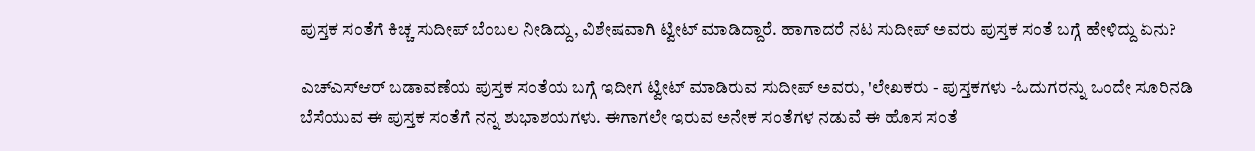ಪುಸ್ತಕ ಸಂತೆಗೆ ಕಿಚ್ಚ ಸುದೀಪ್ ಬೆಂಬಲ ನೀಡಿದ್ದು, ವಿಶೇಷವಾಗಿ ಟ್ವೀಟ್ ಮಾಡಿದ್ದಾರೆ. ಹಾಗಾದರೆ ನಟ ಸುದೀಪ್ ಅವರು ಪುಸ್ತಕ ಸಂತೆ ಬಗ್ಗೆ ಹೇಳಿದ್ದು ಏನು?

ಎಚ್‌ಎಸ್‌ಆರ್ ಬಡಾವಣೆಯ ಪುಸ್ತಕ ಸಂತೆಯ ಬಗ್ಗೆ ಇದೀಗ ಟ್ವೀಟ್ ಮಾಡಿರುವ ಸುದೀಪ್ ಅವರು, 'ಲೇಖಕರು - ಪುಸ್ತಕಗಳು -ಓದುಗರನ್ನು ಒಂದೇ ಸೂರಿನಡಿ ಬೆಸೆಯುವ ಈ ಪುಸ್ತಕ ಸಂತೆಗೆ ನನ್ನ ಶುಭಾಶಯಗಳು. ಈಗಾಗಲೇ ಇರುವ ಅನೇಕ ಸಂತೆಗಳ ನಡುವೆ ಈ ಹೊಸ ಸಂತೆ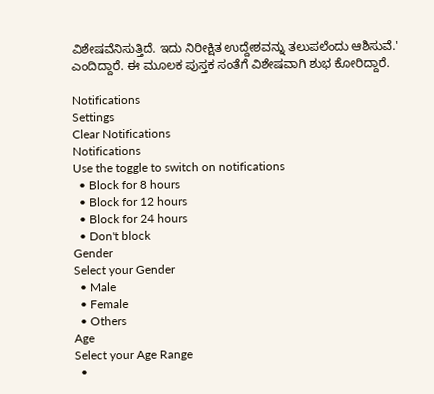ವಿಶೇಷವೆನಿಸುತ್ತಿದೆ. ಇದು ನಿರೀಕ್ಷಿತ ಉದ್ದೇಶವನ್ನು ತಲುಪಲೆಂದು ಆಶಿಸುವೆ.' ಎಂದಿದ್ದಾರೆ. ಈ ಮೂಲಕ ಪುಸ್ತಕ ಸಂತೆಗೆ ವಿಶೇಷವಾಗಿ ಶುಭ ಕೋರಿದ್ದಾರೆ.

Notifications
Settings
Clear Notifications
Notifications
Use the toggle to switch on notifications
  • Block for 8 hours
  • Block for 12 hours
  • Block for 24 hours
  • Don't block
Gender
Select your Gender
  • Male
  • Female
  • Others
Age
Select your Age Range
  •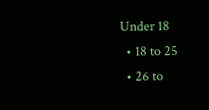Under 18
  • 18 to 25
  • 26 to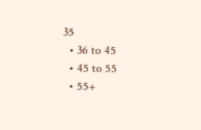35
  • 36 to 45
  • 45 to 55
  • 55+